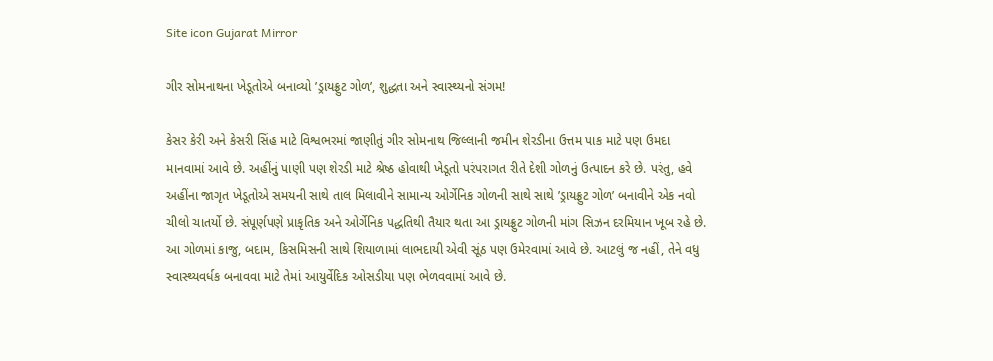Site icon Gujarat Mirror

ગીર સોમનાથના ખેડૂતોએ બનાવ્યો ’ડ્રાયફ્રુટ ગોળ’, શુદ્ધતા અને સ્વાસ્થ્યનો સંગમ!

કેસર કેરી અને કેસરી સિંહ માટે વિશ્વભરમાં જાણીતું ગીર સોમનાથ જિલ્લાની જમીન શેરડીના ઉત્તમ પાક માટે પણ ઉમદા માનવામાં આવે છે. અહીંનું પાણી પણ શેરડી માટે શ્રેષ્ઠ હોવાથી ખેડૂતો પરંપરાગત રીતે દેશી ગોળનું ઉત્પાદન કરે છે. પરંતુ, હવે અહીંના જાગૃત ખેડૂતોએ સમયની સાથે તાલ મિલાવીને સામાન્ય ઓર્ગેનિક ગોળની સાથે સાથે ’ડ્રાયફ્રુટ ગોળ’ બનાવીને એક નવો ચીલો ચાતર્યો છે. સંપૂર્ણપણે પ્રાકૃતિક અને ઓર્ગેનિક પદ્ધતિથી તૈયાર થતા આ ડ્રાયફ્રુટ ગોળની માંગ સિઝન દરમિયાન ખૂબ રહે છે. આ ગોળમાં કાજુ, બદામ, કિસમિસની સાથે શિયાળામાં લાભદાયી એવી સૂંઠ પણ ઉમેરવામાં આવે છે. આટલું જ નહીં, તેને વધુ સ્વાસ્થ્યવર્ધક બનાવવા માટે તેમાં આયુર્વેદિક ઓસડીયા પણ ભેળવવામાં આવે છે.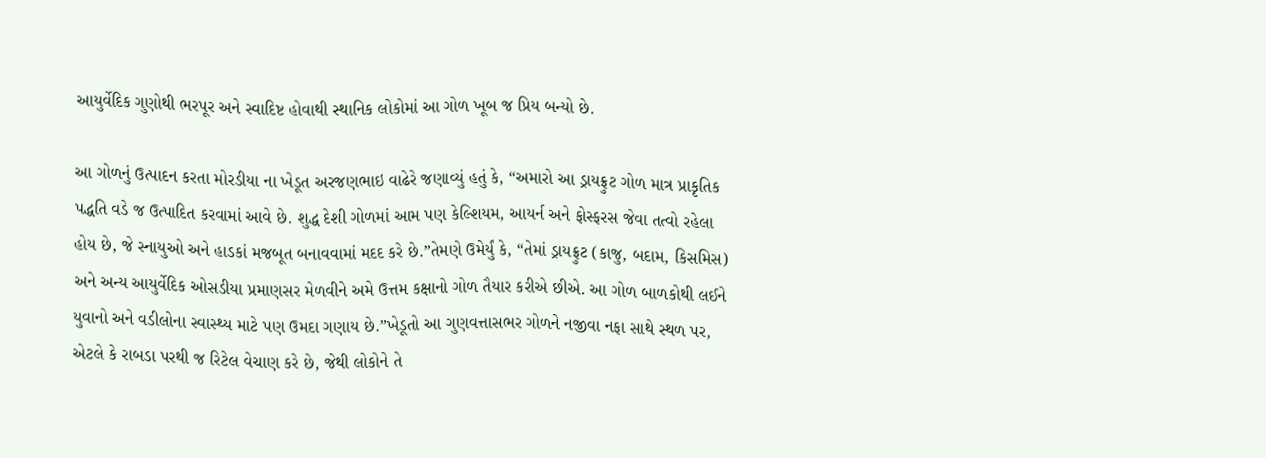આયુર્વેદિક ગુણોથી ભરપૂર અને સ્વાદિષ્ટ હોવાથી સ્થાનિક લોકોમાં આ ગોળ ખૂબ જ પ્રિય બન્યો છે.

આ ગોળનું ઉત્પાદન કરતા મોરડીયા ના ખેડૂત અરજણભાઇ વાઢેરે જણાવ્યું હતું કે, “અમારો આ ડ્રાયફ્રુટ ગોળ માત્ર પ્રાકૃતિક પદ્ધતિ વડે જ ઉત્પાદિત કરવામાં આવે છે. શુદ્ધ દેશી ગોળમાં આમ પણ કેલ્શિયમ, આયર્ન અને ફોસ્ફરસ જેવા તત્વો રહેલા હોય છે, જે સ્નાયુઓ અને હાડકાં મજબૂત બનાવવામાં મદદ કરે છે.”તેમણે ઉમેર્યું કે, “તેમાં ડ્રાયફ્રુટ (કાજુ, બદામ, કિસમિસ) અને અન્ય આયુર્વેદિક ઓસડીયા પ્રમાણસર મેળવીને અમે ઉત્તમ કક્ષાનો ગોળ તૈયાર કરીએ છીએ. આ ગોળ બાળકોથી લઈને યુવાનો અને વડીલોના સ્વાસ્થ્ય માટે પણ ઉમદા ગણાય છે.”ખેડૂતો આ ગુણવત્તાસભર ગોળને નજીવા નફા સાથે સ્થળ પર, એટલે કે રાબડા પરથી જ રિટેલ વેચાણ કરે છે, જેથી લોકોને તે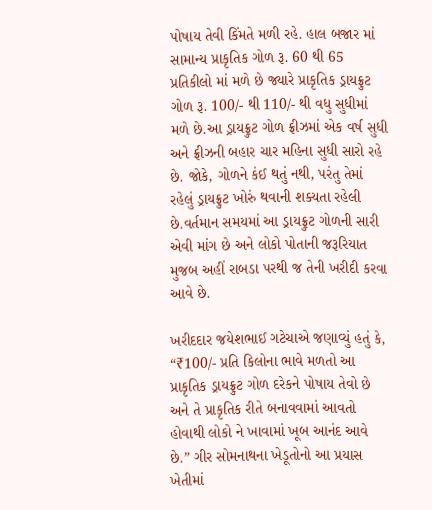પોષાય તેવી કિંમતે મળી રહે. હાલ બજાર માં સામાન્ય પ્રાકૃતિક ગોળ રૂ. 60 થી 65 પ્રતિકીલો માં મળે છે જ્યારે પ્રાકૃતિક ડ્રાયફ્રુટ ગોળ રૂ. 100/- થી 110/- થી વધુ સુધીમાં મળે છે.આ ડ્રાયફ્રુટ ગોળ ફ્રીઝમાં એક વર્ષ સુધી અને ફ્રીઝની બહાર ચાર મહિના સુધી સારો રહે છે. જોકે, ગોળને કંઈ થતું નથી, પરંતુ તેમાં રહેલું ડ્રાયફ્રુટ ખોરું થવાની શક્યતા રહેલી છે.વર્તમાન સમયમાં આ ડ્રાયફ્રુટ ગોળની સારી એવી માંગ છે અને લોકો પોતાની જરૂરિયાત મુજબ અહીં રાબડા પરથી જ તેની ખરીદી કરવા આવે છે.

ખરીદદાર જયેશભાઈ ગટેચાએ જણાવ્યું હતું કે, “₹100/- પ્રતિ કિલોના ભાવે મળતો આ પ્રાકૃતિક ડ્રાયફ્રુટ ગોળ દરેકને પોષાય તેવો છે અને તે પ્રાકૃતિક રીતે બનાવવામાં આવતો હોવાથી લોકો ને ખાવામાં ખૂબ આનંદ આવે છે.” ગીર સોમનાથના ખેડૂતોનો આ પ્રયાસ ખેતીમાં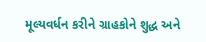મૂલ્યવર્ધન કરીને ગ્રાહકોને શુદ્ધ અને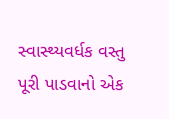સ્વાસ્થ્યવર્ધક વસ્તુ પૂરી પાડવાનો એક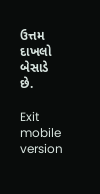ઉત્તમ દાખલો બેસાડે છે.

Exit mobile version